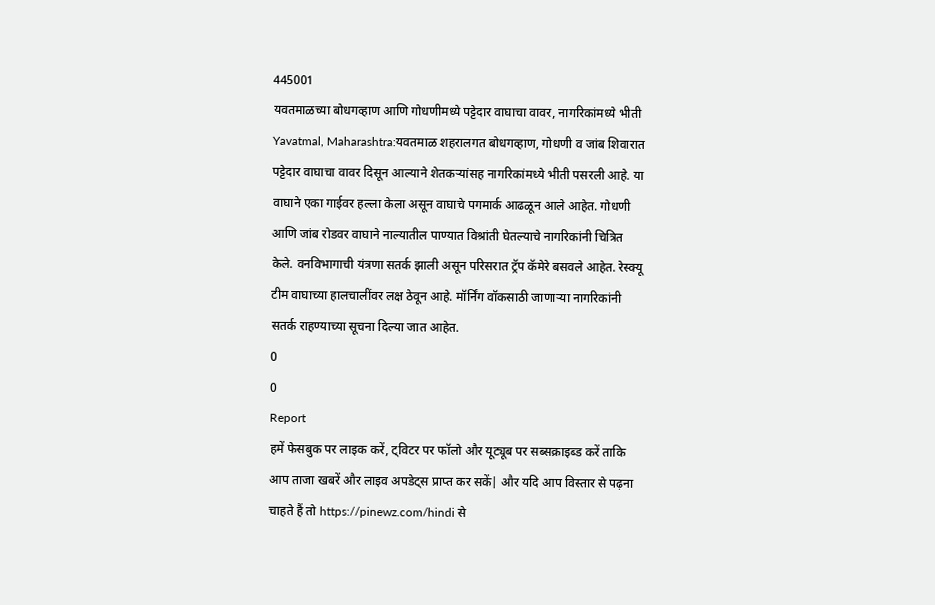445001
यवतमाळच्या बोधगव्हाण आणि गोधणीमध्ये पट्टेदार वाघाचा वावर, नागरिकांमध्ये भीती
Yavatmal, Maharashtra:यवतमाळ शहरालगत बोधगव्हाण, गोधणी व जांब शिवारात पट्टेदार वाघाचा वावर दिसून आल्याने शेतकऱ्यांसह नागरिकांमध्ये भीती पसरली आहे. या वाघाने एका गाईवर हल्ला केला असून वाघाचे पगमार्क आढळून आले आहेत. गोधणी आणि जांब रोडवर वाघाने नाल्यातील पाण्यात विश्रांती घेतल्याचे नागरिकांनी चित्रित केले. वनविभागाची यंत्रणा सतर्क झाली असून परिसरात ट्रॅप कॅमेरे बसवले आहेत. रेस्क्यू टीम वाघाच्या हालचालींवर लक्ष ठेवून आहे. मॉर्निंग वॉकसाठी जाणाऱ्या नागरिकांनी सतर्क राहण्याच्या सूचना दिल्या जात आहेत.
0
0
Report
हमें फेसबुक पर लाइक करें, ट्विटर पर फॉलो और यूट्यूब पर सब्सक्राइब्ड करें ताकि आप ताजा खबरें और लाइव अपडेट्स प्राप्त कर सकें| और यदि आप विस्तार से पढ़ना चाहते हैं तो https://pinewz.com/hindi से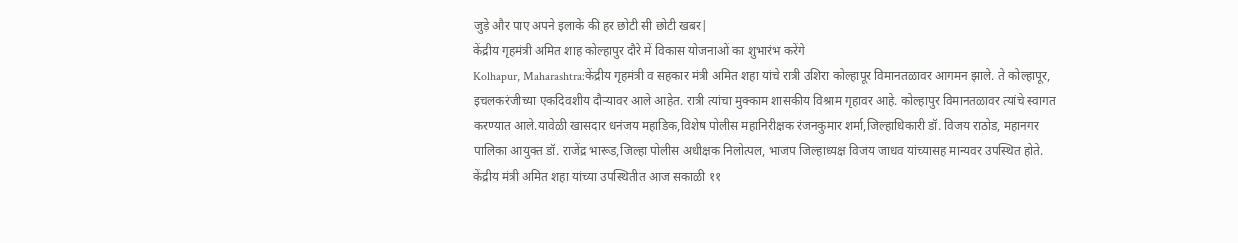जुड़े और पाए अपने इलाके की हर छोटी सी छोटी खबर|
केंद्रीय गृहमंत्री अमित शाह कोल्हापुर दौरे में विकास योजनाओं का शुभारंभ करेंगे
Kolhapur, Maharashtra:केंद्रीय गृहमंत्री व सहकार मंत्री अमित शहा यांचे रात्री उशिरा कोल्हापूर विमानतळावर आगमन झाले. ते कोल्हापूर, इचलकरंजीच्या एकदिवशीय दौऱ्यावर आले आहेत. रात्री त्यांचा मुक्काम शासकीय विश्राम गृहावर आहे. कोल्हापुर विमानतळावर त्यांचे स्वागत करण्यात आले.यावेळी खासदार धनंजय महाडिक,विशेष पोलीस महानिरीक्षक रंजनकुमार शर्मा,जिल्हाधिकारी डॉ. विजय राठोड, महानगर पालिका आयुक्त डॉ. राजेंद्र भारूड,जिल्हा पोलीस अधीक्षक निलोत्पल, भाजप जिल्हाध्यक्ष विजय जाधव यांच्यासह मान्यवर उपस्थित होते. केंद्रीय मंत्री अमित शहा यांच्या उपस्थितीत आज सकाळी ११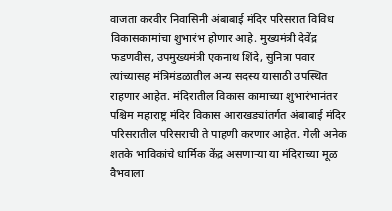वाजता करवीर निवासिनी अंबाबाई मंदिर परिसरात विविध विकासकामांचा शुभारंभ होणार आहे. मुख्यमंत्री देवेंद्र फडणवीस, उपमुख्यमंत्री एकनाथ शिंदे, सुनित्रा पवार त्यांच्यासह मंत्रिमंडळातील अन्य सदस्य यासाठी उपस्थित राहणार आहेत. मंदिरातील विकास कामाच्या शुभारंभानंतर पश्चिम महाराष्ट्र मंदिर विकास आराखड्यांतर्गत अंबाबाई मंदिर परिसरातील परिसराची ते पाहणी करणार आहेत. गेली अनेक शतके भाविकांचे धार्मिक केंद्र असणाऱ्या या मंदिराच्या मूळ वैभवाला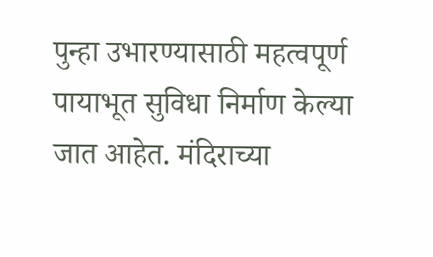पुन्हा उभारण्यासाठी महत्वपूर्ण पायाभूत सुविधा निर्माण केल्या जात आहेत. मंदिराच्या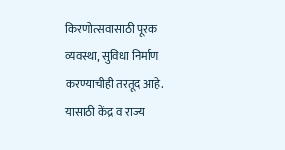किरणोत्सवासाठी पूरक व्यवस्था, सुविधा निर्माण करण्याचीही तरतूद आहे. यासाठी केंद्र व राज्य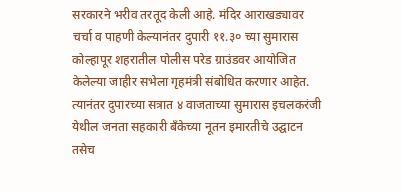सरकारने भरीव तरतूद केली आहे. मंदिर आराखड्यावर चर्चा व पाहणी केल्यानंतर दुपारी ११.३० च्या सुमारास कोल्हापूर शहरातील पोलीस परेड ग्राउंडवर आयोजित केलेल्या जाहीर सभेला गृहमंत्री संबोधित करणार आहेत. त्यानंतर दुपारच्या सत्रात ४ वाजताच्या सुमारास इचलकरंजी येथील जनता सहकारी बँकेच्या नूतन इमारतीचे उद्घाटन तसेच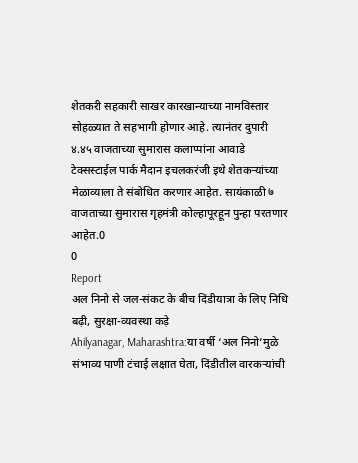शेतकरी सहकारी साखर कारखान्याच्या नामविस्तार सोहळ्यात ते सहभागी होणार आहे. त्यानंतर दुपारी ४.४५ वाजताच्या सुमारास कलाप्पांना आवाडे टेक्सस्टाईल पार्क मैदान इचलकरंजी इथे शेतकऱ्यांच्या मेळाव्याला ते संबोधित करणार आहेत. सायंकाळी ७ वाजताच्या सुमारास गृहमंत्री कोल्हापूरहून पुन्हा परतणार आहेत.0
0
Report
अल निनो से जल-संकट के बीच दिंडीयात्रा के लिए निधि बढ़ी, सुरक्षा-व्यवस्था कड़े
Ahilyanagar, Maharashtra:या वर्षी ‘अल निनो’मुळे संभाव्य पाणी टंचाई लक्षात घेता, दिंडीतील वारकऱ्यांची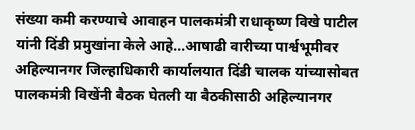संख्या कमी करण्याचे आवाहन पालकमंत्री राधाकृष्ण विखे पाटील यांनी दिंडी प्रमुखांना केले आहे...आषाढी वारीच्या पार्श्वभूमीवर अहिल्यानगर जिल्हाधिकारी कार्यालयात दिंडी चालक यांच्यासोबत पालकमंत्री विखेंनी बैठक घेतली या बैठकीसाठी अहिल्यानगर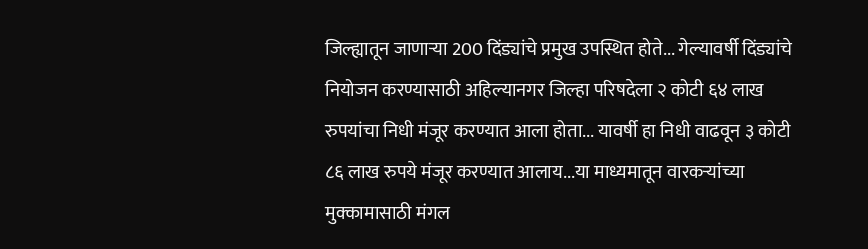जिल्ह्यातून जाणाऱ्या 200 दिंड्यांचे प्रमुख उपस्थित होते... गेल्यावर्षी दिंड्यांचे नियोजन करण्यासाठी अहिल्यानगर जिल्हा परिषदेला २ कोटी ६४ लाख रुपयांचा निधी मंजूर करण्यात आला होता... यावर्षी हा निधी वाढवून ३ कोटी ८६ लाख रुपये मंजूर करण्यात आलाय...या माध्यमातून वारकऱ्यांच्या मुक्कामासाठी मंगल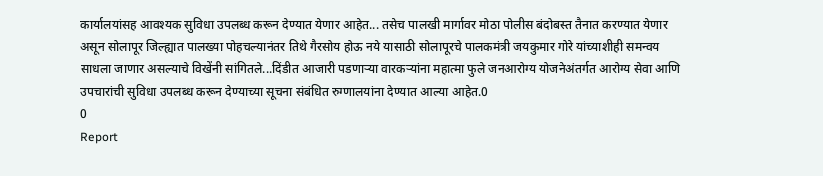कार्यालयांसह आवश्यक सुविधा उपलब्ध करून देण्यात येणार आहेत... तसेच पालखी मार्गावर मोठा पोलीस बंदोबस्त तैनात करण्यात येणार असून सोलापूर जिल्ह्यात पालख्या पोहचल्यानंतर तिथे गैरसोय होऊ नये यासाठी सोलापूरचे पालकमंत्री जयकुमार गोरे यांच्याशीही समन्वय साधला जाणार असल्याचे विखेंनी सांगितले...दिंडीत आजारी पडणाऱ्या वारकऱ्यांना महात्मा फुले जनआरोग्य योजनेअंतर्गत आरोग्य सेवा आणि उपचारांची सुविधा उपलब्ध करून देण्याच्या सूचना संबंधित रुग्णालयांना देण्यात आल्या आहेत.0
0
Report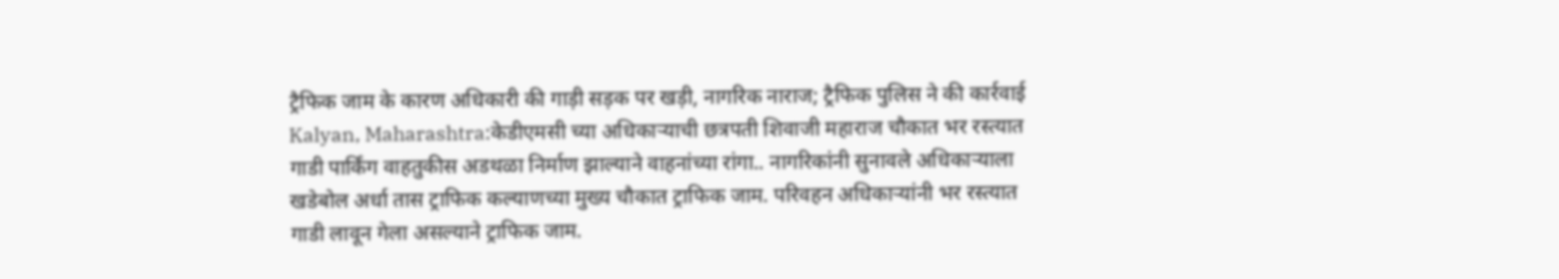ट्रैफिक जाम के कारण अधिकारी की गाड़ी सड़क पर खड़ी, नागरिक नाराज; ट्रैफिक पुलिस ने की कार्रवाई
Kalyan, Maharashtra:केडीएमसी च्या अधिकाऱ्याची छत्रपती शिवाजी महाराज चौकात भर रस्त्यात गाडी पार्किंग वाहतुकीस अडथळा निर्माण झाल्याने वाहनांच्या रांगा.. नागरिकांनी सुनावले अधिकाऱ्याला खडेबोल अर्धा तास ट्राफिक कल्याणच्या मुख्य चौकात ट्राफिक जाम. परिवहन अधिकाऱ्यांनी भर रस्त्यात गाडी लावून गेला असल्याने ट्राफिक जाम.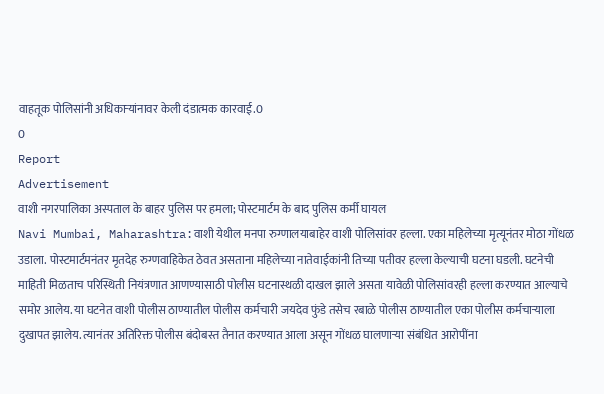वाहतूक पोलिसांनी अधिकाऱ्यांनावर केली दंडात्मक कारवाई.0
0
Report
Advertisement
वाशी नगरपालिका अस्पताल के बाहर पुलिस पर हमला; पोस्टमार्टम के बाद पुलिस कर्मी घायल
Navi Mumbai, Maharashtra:वाशी येथील मनपा रुग्णालयाबाहेर वाशी पोलिसांवर हल्ला. एका महिलेच्या मृत्यूनंतर मोठा गोंधळ उडाला. पोस्टमार्टमनंतर मृतदेह रुग्णवाहिकेत ठेवत असताना महिलेच्या नातेवाईकांनी तिच्या पतीवर हल्ला केल्याची घटना घडली. घटनेची माहिती मिळताच परिस्थिती नियंत्रणात आणण्यासाठी पोलीस घटनास्थळी दाखल झाले असता यावेळी पोलिसांवरही हल्ला करण्यात आल्याचे समोर आलेय. या घटनेत वाशी पोलीस ठाण्यातील पोलीस कर्मचारी जयदेव फुंडे तसेच रबाळे पोलीस ठाण्यातील एका पोलीस कर्मचाऱ्याला दुखापत झालेय. त्यानंतर अतिरिक्त पोलीस बंदोबस्त तैनात करण्यात आला असून गोंधळ घालणाऱ्या संबंधित आरोपींना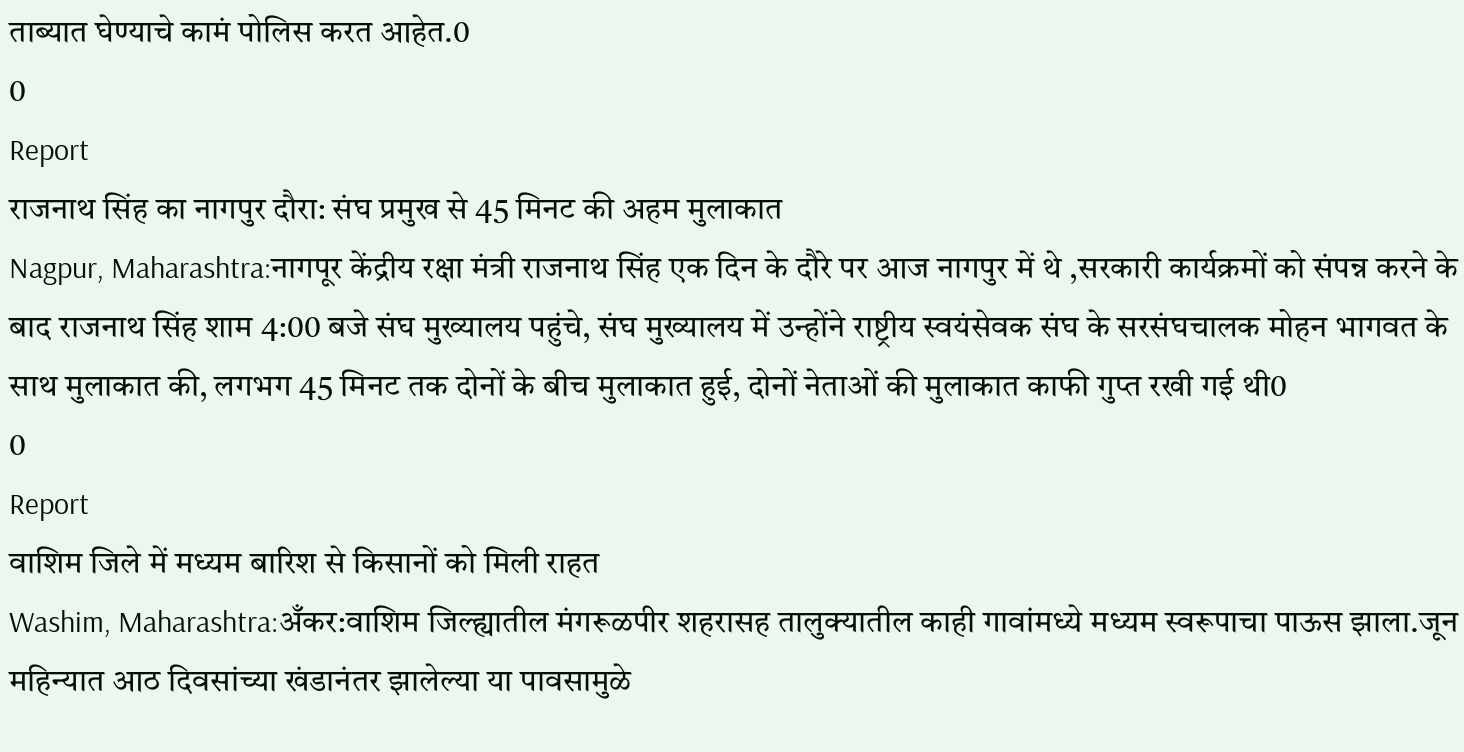ताब्यात घेण्याचे कामं पोलिस करत आहेत.0
0
Report
राजनाथ सिंह का नागपुर दौरा: संघ प्रमुख से 45 मिनट की अहम मुलाकात
Nagpur, Maharashtra:नागपूर केंद्रीय रक्षा मंत्री राजनाथ सिंह एक दिन के दौरे पर आज नागपुर में थे ,सरकारी कार्यक्रमों को संपन्न करने के बाद राजनाथ सिंह शाम 4:00 बजे संघ मुख्यालय पहुंचे, संघ मुख्यालय में उन्होंने राष्ट्रीय स्वयंसेवक संघ के सरसंघचालक मोहन भागवत के साथ मुलाकात की, लगभग 45 मिनट तक दोनों के बीच मुलाकात हुई, दोनों नेताओं की मुलाकात काफी गुप्त रखी गई थी0
0
Report
वाशिम जिले में मध्यम बारिश से किसानों को मिली राहत
Washim, Maharashtra:अँकर:वाशिम जिल्ह्यातील मंगरूळपीर शहरासह तालुक्यातील काही गावांमध्ये मध्यम स्वरूपाचा पाऊस झाला.जून महिन्यात आठ दिवसांच्या खंडानंतर झालेल्या या पावसामुळे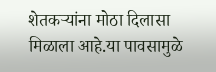शेतकऱ्यांना मोठा दिलासा मिळाला आहे.या पावसामुळे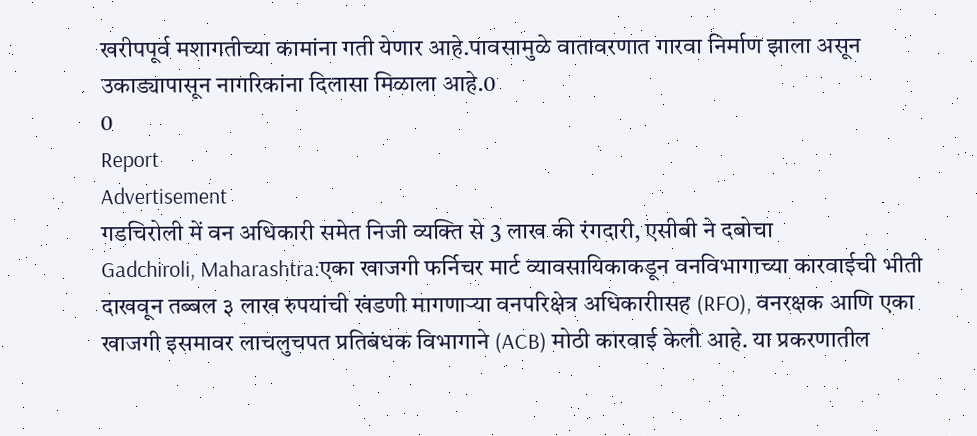खरीपपूर्व मशागतीच्या कामांना गती येणार आहे.पावसामुळे वातावरणात गारवा निर्माण झाला असून उकाड्यापासून नागरिकांना दिलासा मिळाला आहे.0
0
Report
Advertisement
गडचिरोली में वन अधिकारी समेत निजी व्यक्ति से 3 लाख की रंगदारी, एसीबी ने दबोचा
Gadchiroli, Maharashtra:एका खाजगी फर्निचर मार्ट व्यावसायिकाकडून वनविभागाच्या कारवाईची भीती दाखवून तब्बल ३ लाख रुपयांची खंडणी मागणाऱ्या वनपरिक्षेत्र अधिकारीासह (RFO), वनरक्षक आणि एका खाजगी इसमावर लाचलुचपत प्रतिबंधक विभागाने (ACB) मोठी कारवाई केली आहे. या प्रकरणातील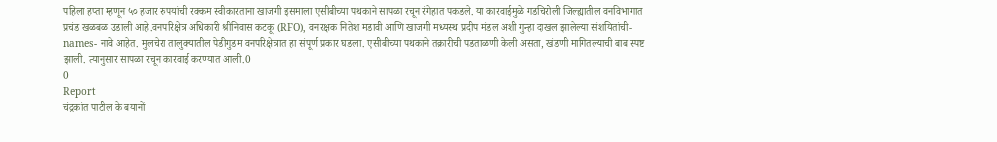पहिला हप्ता म्हणून ५० हजार रुपयांची रक्कम स्वीकारताना खाजगी इसमाला एसीबीच्या पथकाने सापळा रचून रंगेहात पकडले. या कारवाईमुळे गडचिरोली जिल्ह्यातील वनविभागात प्रचंड खळबळ उडाली आहे.वनपरिक्षेत्र अधिकारी श्रीनिवास कटकू (RFO), वनरक्षक नितेश मडावी आणि खाजगी मध्यस्थ प्रदीप मंडल अशी गुन्हा दाखल झालेल्या संशयितांची-names- नावे आहेत. मुलचेरा तालुक्यातील पेडीगुडम वनपरिक्षेत्रात हा संपूर्ण प्रकार घडला. एसीबीच्या पथकाने तक्रारीची पडताळणी केली असता, खंडणी मागितल्याची बाब स्पष्ट झाली. त्यानुसार सापळा रचून कारवाई करण्यात आली.0
0
Report
चंद्रकांत पाटील के बयानों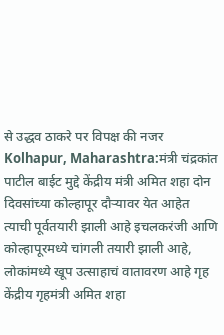से उद्धव ठाकरे पर विपक्ष की नजर
Kolhapur, Maharashtra:मंत्री चंद्रकांत पाटील बाईट मुद्दे केंद्रीय मंत्री अमित शहा दोन दिवसांच्या कोल्हापूर दौऱ्यावर येत आहेत त्याची पूर्वतयारी झाली आहे इचलकरंजी आणि कोल्हापूरमध्ये चांगली तयारी झाली आहे, लोकांमध्ये खूप उत्साहाचं वातावरण आहे गृह केंद्रीय गृहमंत्री अमित शहा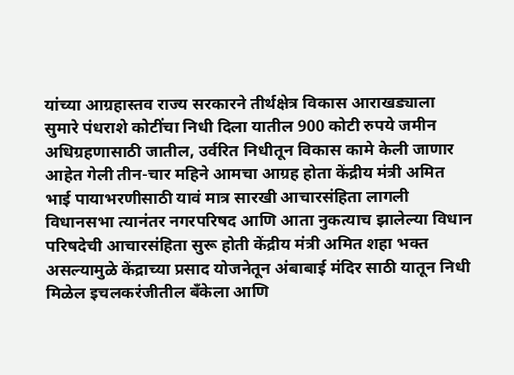यांच्या आग्रहास्तव राज्य सरकारने तीर्थक्षेत्र विकास आराखड्याला सुमारे पंधराशे कोटींचा निधी दिला यातील 900 कोटी रुपये जमीन अधिग्रहणासाठी जातील, उर्वरित निधीतून विकास कामे केली जाणार आहेत गेली तीन-चार महिने आमचा आग्रह होता केंद्रीय मंत्री अमित भाई पायाभरणीसाठी यावं मात्र सारखी आचारसंहिता लागली विधानसभा त्यानंतर नगरपरिषद आणि आता नुकत्याच झालेल्या विधान परिषदेची आचारसंहिता सुरू होती केंद्रीय मंत्री अमित शहा भक्त असल्यामुळे केंद्राच्या प्रसाद योजनेतून अंबाबाई मंदिर साठी यातून निधी मिळेल इचलकरंजीतील बँकेला आणि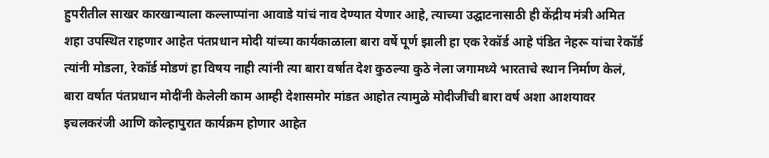हुपरीतील साखर कारखान्याला कल्लाप्पांना आवाडे यांचं नाव देण्यात येणार आहे, त्याच्या उद्घाटनासाठी ही केंद्रीय मंत्री अमित शहा उपस्थित राहणार आहेत पंतप्रधान मोदी यांच्या कार्यकाळाला बारा वर्षे पूर्ण झाली हा एक रेकॉर्ड आहे पंडित नेहरू यांचा रेकॉर्ड त्यांनी मोडला, रेकॉर्ड मोडणं हा विषय नाही त्यांनी त्या बारा वर्षात देश कुठल्या कुठे नेला जगामध्ये भारताचे स्थान निर्माण केलं, बारा वर्षात पंतप्रधान मोदींनी केलेली काम आम्ही देशासमोर मांडत आहोत त्यामुळे मोदीजींची बारा वर्ष अशा आशयावर इचलकरंजी आणि कोल्हापुरात कार्यक्रम होणार आहेत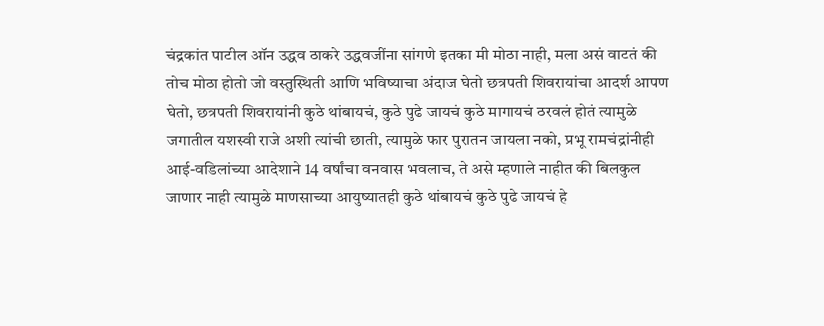चंद्रकांत पाटील ऑन उद्धव ठाकरे उद्धवजींना सांगणे इतका मी मोठा नाही, मला असं वाटतं की तोच मोठा होतो जो वस्तुस्थिती आणि भविष्याचा अंदाज घेतो छत्रपती शिवरायांचा आदर्श आपण घेतो, छत्रपती शिवरायांनी कुठे थांबायचं, कुठे पुढे जायचं कुठे मागायचं ठरवलं होतं त्यामुळे जगातील यशस्वी राजे अशी त्यांची छाती, त्यामुळे फार पुरातन जायला नको, प्रभू रामचंद्रांनीही आई-वडिलांच्या आदेशाने 14 वर्षांचा वनवास भवलाच, ते असे म्हणाले नाहीत की बिलकुल जाणार नाही त्यामुळे माणसाच्या आयुष्यातही कुठे थांबायचं कुठे पुढे जायचं हे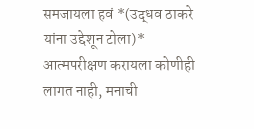समजायला हवं *(उद्धव ठाकरे यांना उद्देशून टोला)* आत्मपरीक्षण करायला कोणीही लागत नाही, मनाची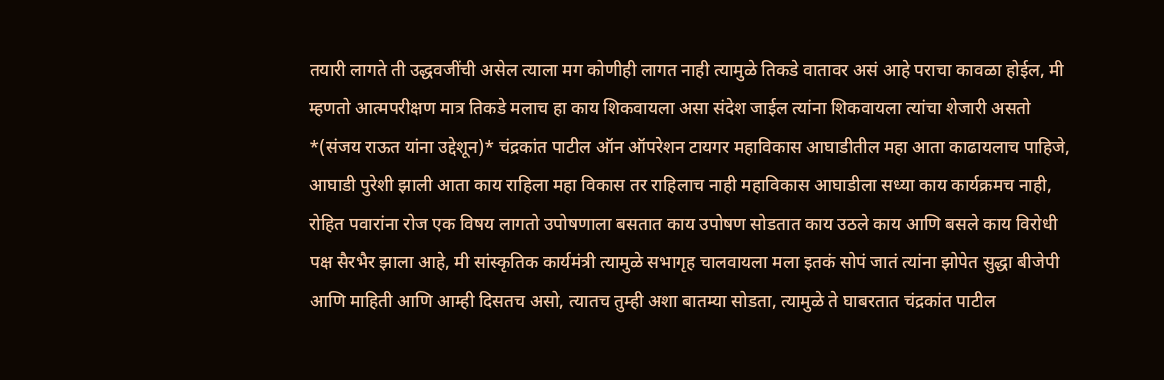तयारी लागते ती उद्धवजींची असेल त्याला मग कोणीही लागत नाही त्यामुळे तिकडे वातावर असं आहे पराचा कावळा होईल, मी म्हणतो आत्मपरीक्षण मात्र तिकडे मलाच हा काय शिकवायला असा संदेश जाईल त्यांना शिकवायला त्यांचा शेजारी असतो *(संजय राऊत यांना उद्देशून)* चंद्रकांत पाटील ऑन ऑपरेशन टायगर महाविकास आघाडीतील महा आता काढायलाच पाहिजे, आघाडी पुरेशी झाली आता काय राहिला महा विकास तर राहिलाच नाही महाविकास आघाडीला सध्या काय कार्यक्रमच नाही, रोहित पवारांना रोज एक विषय लागतो उपोषणाला बसतात काय उपोषण सोडतात काय उठले काय आणि बसले काय विरोधी पक्ष सैरभैर झाला आहे, मी सांस्कृतिक कार्यमंत्री त्यामुळे सभागृह चालवायला मला इतकं सोपं जातं त्यांना झोपेत सुद्धा बीजेपी आणि माहिती आणि आम्ही दिसतच असो, त्यातच तुम्ही अशा बातम्या सोडता, त्यामुळे ते घाबरतात चंद्रकांत पाटील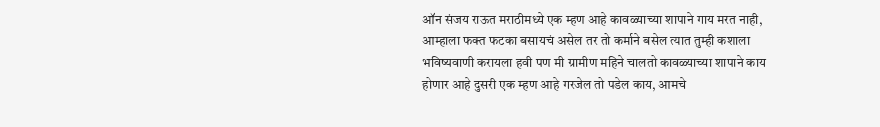ऑन संजय राऊत मराठीमध्ये एक म्हण आहे कावळ्याच्या शापाने गाय मरत नाही, आम्हाला फक्त फटका बसायचं असेल तर तो कर्माने बसेल त्यात तुम्ही कशाला भविष्यवाणी करायला हवी पण मी ग्रामीण महिने चालतो कावळ्याच्या शापाने काय होणार आहे दुसरी एक म्हण आहे गरजेल तो पडेल काय, आमचे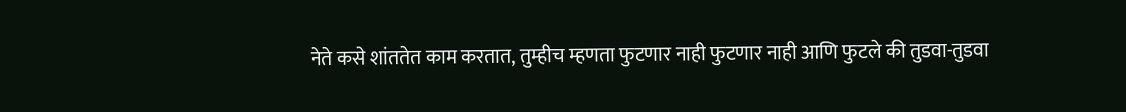नेते कसे शांततेत काम करतात, तुम्हीच म्हणता फुटणार नाही फुटणार नाही आणि फुटले की तुडवा-तुडवा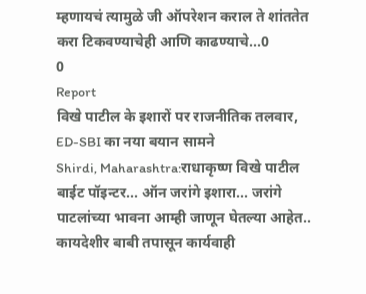म्हणायचं त्यामुळे जी ऑपरेशन कराल ते शांततेत करा टिकवण्याचेही आणि काढण्याचे...0
0
Report
विखे पाटील के इशारों पर राजनीतिक तलवार, ED-SBI का नया बयान सामने
Shirdi, Maharashtra:राधाकृष्ण विखे पाटील बाईट पॉइन्टर... ऑन जरांगे इशारा... जरांगे पाटलांच्या भावना आम्ही जाणून घेतल्या आहेत.. कायदेशीर बाबी तपासून कार्यवाही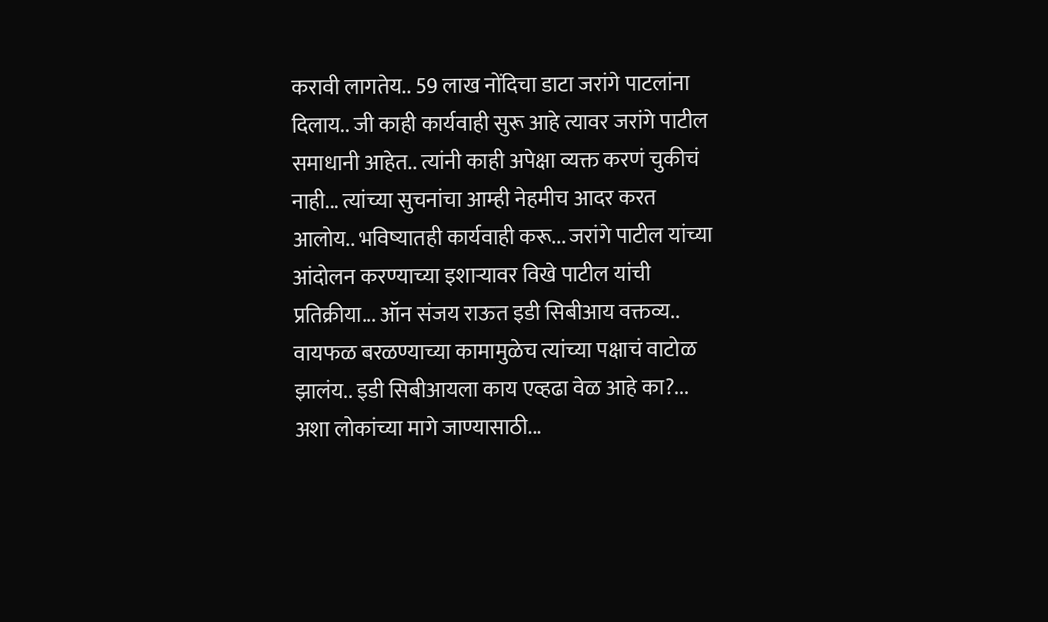करावी लागतेय.. 59 लाख नोंदिचा डाटा जरांगे पाटलांना दिलाय.. जी काही कार्यवाही सुरू आहे त्यावर जरांगे पाटील समाधानी आहेत.. त्यांनी काही अपेक्षा व्यक्त करणं चुकीचं नाही... त्यांच्या सुचनांचा आम्ही नेहमीच आदर करत आलोय.. भविष्यातही कार्यवाही करू... जरांगे पाटील यांच्या आंदोलन करण्याच्या इशाऱ्यावर विखे पाटील यांची प्रतिक्रीया... ऑन संजय राऊत इडी सिबीआय वक्तव्य.. वायफळ बरळण्याच्या कामामुळेच त्यांच्या पक्षाचं वाटोळ झालंय.. इडी सिबीआयला काय एव्हढा वेळ आहे का?... अशा लोकांच्या मागे जाण्यासाठी...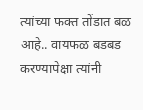त्यांच्या फक्त तोंडात बळ आहे.. वायफळ बडबड करण्यापेक्षा त्यांनी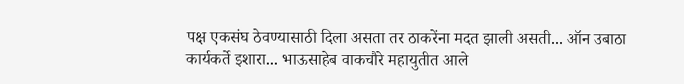पक्ष एकसंघ ठेवण्यासाठी दिला असता तर ठाकरेंना मदत झाली असती... ऑन उबाठा कार्यकर्ते इशारा... भाऊसाहेब वाकचौरे महायुतीत आले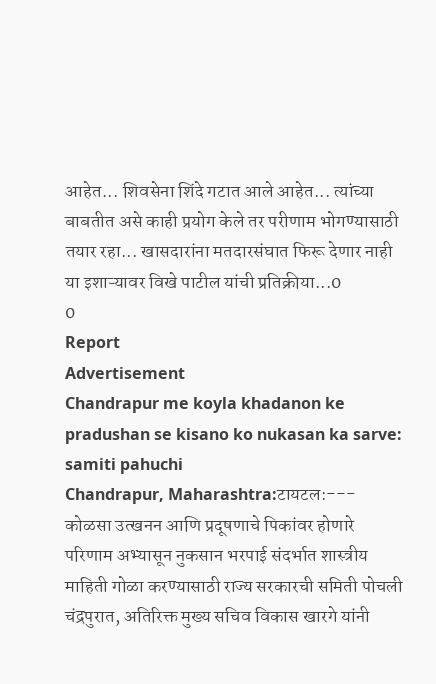आहेत... शिवसेना शिंदे गटात आले आहेत... त्यांच्या बाबतीत असे काही प्रयोग केले तर परीणाम भोगण्यासाठी तयार रहा... खासदारांना मतदारसंघात फिरू देणार नाही या इशाऱ्यावर विखे पाटील यांची प्रतिक्रीया...0
0
Report
Advertisement
Chandrapur me koyla khadanon ke pradushan se kisano ko nukasan ka sarve: samiti pahuchi
Chandrapur, Maharashtra:टायटल:--- कोळसा उत्खनन आणि प्रदूषणाचे पिकांवर होणारे परिणाम अभ्यासून नुकसान भरपाई संदर्भात शास्त्रीय माहिती गोळा करण्यासाठी राज्य सरकारची समिती पोचली चंद्रपुरात, अतिरिक्त मुख्य सचिव विकास खारगे यांनी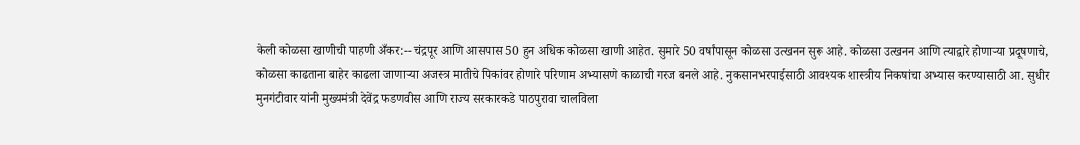केली कोळसा खाणीची पाहणी अँकर:-- चंद्रपूर आणि आसपास 50 हुन अधिक कोळसा खाणी आहेत. सुमारे 50 वर्षांपासून कोळसा उत्खनन सुरू आहे. कोळसा उत्खनन आणि त्याद्वारे होणाऱ्या प्रदूषणाचे, कोळसा काढताना बाहेर काढला जाणाऱ्या अजस्त्र मातीचे पिकांवर होणारे परिणाम अभ्यासणे काळाची गरज बनले आहे. नुकसानभरपाईसाठी आवश्यक शास्त्रीय निकषांचा अभ्यास करण्यासाठी आ. सुधीर मुनगंटीवार यांनी मुख्यमंत्री देवेंद्र फडणवीस आणि राज्य सरकारकडे पाठपुरावा चालविला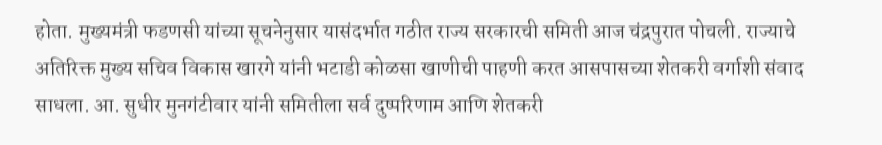होता. मुख्यमंत्री फडणसी यांच्या सूचनेनुसार यासंदर्भात गठीत राज्य सरकारची समिती आज चंद्रपुरात पोचली. राज्याचे अतिरिक्त मुख्य सचिव विकास खारगे यांनी भटाडी कोळसा खाणीची पाहणी करत आसपासच्या शेतकरी वर्गाशी संवाद साधला. आ. सुधीर मुनगंटीवार यांनी समितीला सर्व दुष्परिणाम आणि शेतकरी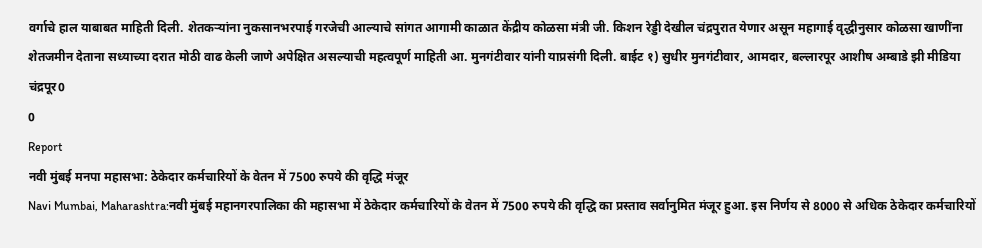वर्गाचे हाल याबाबत माहिती दिली. शेतकऱ्यांना नुकसानभरपाई गरजेची आल्याचे सांगत आगामी काळात केंद्रीय कोळसा मंत्री जी. किशन रेड्डी देखील चंद्रपुरात येणार असून महागाई वृद्धीनुसार कोळसा खाणींना शेतजमीन देताना सध्याच्या दरात मोठी वाढ केली जाणे अपेक्षित असल्याची महत्वपूर्ण माहिती आ. मुनगंटीवार यांनी याप्रसंगी दिली. बाईट १) सुधीर मुनगंटीवार, आमदार, बल्लारपूर आशीष अम्बाडे झी मीडिया चंद्रपूर0
0
Report
नवी मुंबई मनपा महासभा: ठेकेदार कर्मचारियों के वेतन में 7500 रुपये की वृद्धि मंजूर
Navi Mumbai, Maharashtra:नवी मुंबई महानगरपालिका की महासभा में ठेकेदार कर्मचारियों के वेतन में 7500 रुपये की वृद्धि का प्रस्ताव सर्वानुमित मंजूर हुआ. इस निर्णय से 8000 से अधिक ठेकेदार कर्मचारियों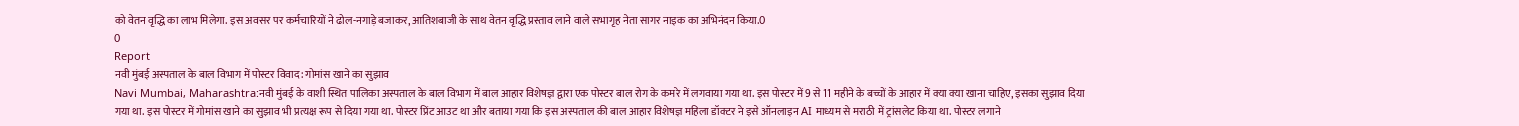को वेतन वृद्धि का लाभ मिलेगा. इस अवसर पर कर्मचारियों ने ढोल-नगाड़े बजाकर, आतिशबाजी के साथ वेतन वृद्धि प्रस्ताव लाने वाले सभागृह नेता सागर नाइक का अभिनंदन किया.0
0
Report
नवी मुंबई अस्पताल के बाल विभाग में पोस्टर विवाद: गोमांस खाने का सुझाव
Navi Mumbai, Maharashtra:नवी मुंबई के वाशी स्थित पालिका अस्पताल के बाल विभाग में बाल आहार विशेषज्ञ द्वारा एक पोस्टर बाल रोग के कमरे में लगवाया गया था. इस पोस्टर में 9 से 11 महीने के बच्चों के आहार में क्या क्या खाना चाहिए, इसका सुझाव दिया गया था. इस पोस्टर में गोमांस खाने का सुझाव भी प्रत्यक्ष रूप से दिया गया था. पोस्टर प्रिंट आउट था और बताया गया कि इस अस्पताल की बाल आहार विशेषज्ञ महिला डॉक्टर ने इसे ऑनलाइन AI माध्यम से मराठी में ट्रांसलेट किया था. पोस्टर लगाने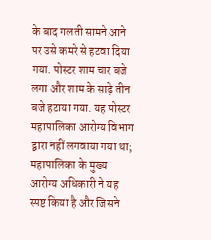के बाद गलती सामने आने पर उसे कमरे से हटवा दिया गया. पोस्टर शाम चार बजे लगा और शाम के साढ़े तीन बजे हटाया गया. यह पोस्टर महापालिका आरोग्य विभाग द्वारा नहीं लगवाया गया था; महापालिका के मुख्य आरोग्य अधिकारी ने यह स्पष्ट किया है और जिसने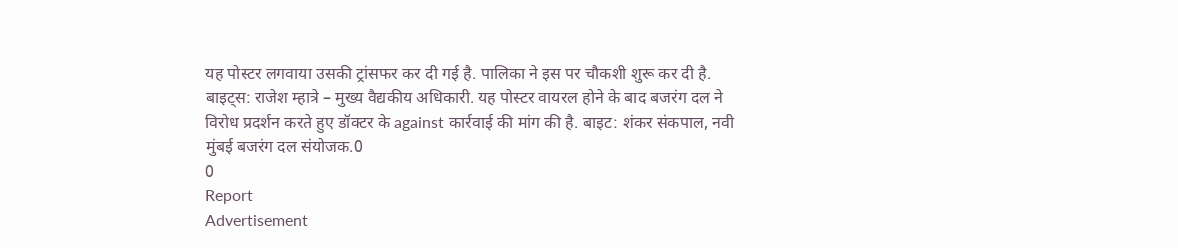यह पोस्टर लगवाया उसकी ट्रांसफर कर दी गई है. पालिका ने इस पर चौकशी शुरू कर दी है. बाइट्स: राजेश म्हात्रे – मुख्य वैद्यकीय अधिकारी. यह पोस्टर वायरल होने के बाद बजरंग दल ने विरोध प्रदर्शन करते हुए डॉक्टर के against कार्रवाई की मांग की है. बाइट: शंकर संकपाल, नवी मुंबई बजरंग दल संयोजक.0
0
Report
Advertisement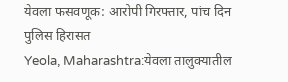येवला फसवणूक: आरोपी गिरफ्तार, पांच दिन पुलिस हिरासत
Yeola, Maharashtra:येवला तालुक्यातील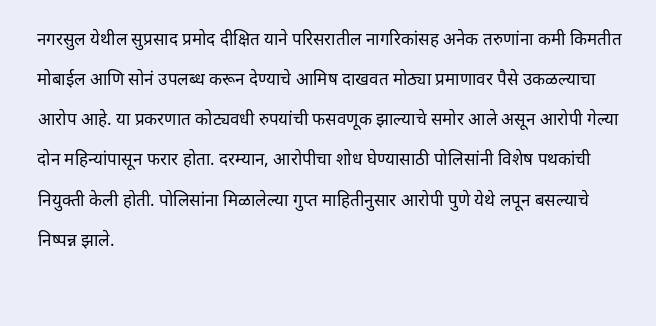नगरसुल येथील सुप्रसाद प्रमोद दीक्षित याने परिसरातील नागरिकांसह अनेक तरुणांना कमी किमतीत मोबाईल आणि सोनं उपलब्ध करून देण्याचे आमिष दाखवत मोठ्या प्रमाणावर पैसे उकळल्याचा आरोप आहे. या प्रकरणात कोट्यवधी रुपयांची फसवणूक झाल्याचे समोर आले असून आरोपी गेल्या दोन महिन्यांपासून फरार होता. दरम्यान, आरोपीचा शोध घेण्यासाठी पोलिसांनी विशेष पथकांची नियुक्ती केली होती. पोलिसांना मिळालेल्या गुप्त माहितीनुसार आरोपी पुणे येथे लपून बसल्याचे निष्पन्न झाले.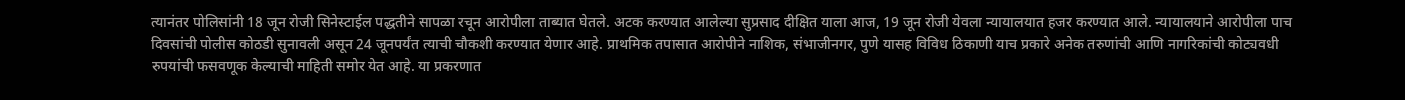त्यानंतर पोलिसांनी 18 जून रोजी सिनेस्टाईल पद्धतीने सापळा रचून आरोपीला ताब्यात घेतले. अटक करण्यात आलेल्या सुप्रसाद दीक्षित याला आज, 19 जून रोजी येवला न्यायालयात हजर करण्यात आले. न्यायालयाने आरोपीला पाच दिवसांची पोलीस कोठडी सुनावली असून 24 जूनपर्यंत त्याची चौकशी करण्यात येणार आहे. प्राथमिक तपासात आरोपीने नाशिक, संभाजीनगर, पुणे यासह विविध ठिकाणी याच प्रकारे अनेक तरुणांची आणि नागरिकांची कोट्यवधी रुपयांची फसवणूक केल्याची माहिती समोर येत आहे. या प्रकरणात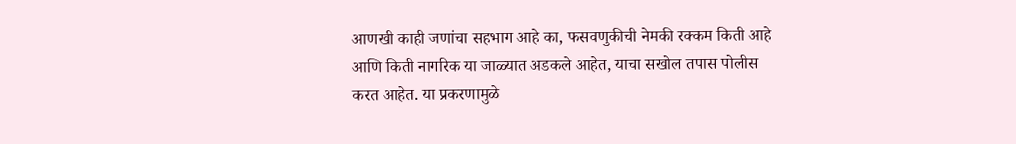आणखी काही जणांचा सहभाग आहे का, फसवणुकीची नेमकी रक्कम किती आहे आणि किती नागरिक या जाळ्यात अडकले आहेत, याचा सखोल तपास पोलीस करत आहेत. या प्रकरणामुळे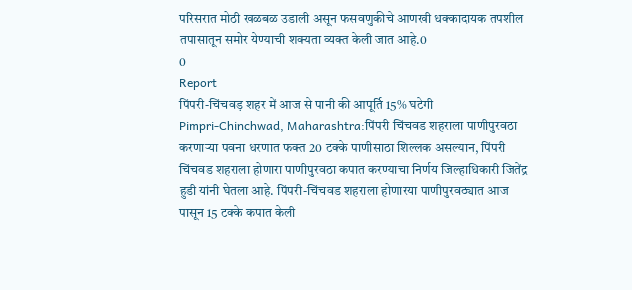परिसरात मोठी खळबळ उडाली असून फसवणुकीचे आणखी धक्कादायक तपशील तपासातून समोर येण्याची शक्यता व्यक्त केली जात आहे.0
0
Report
पिंपरी-चिंचवड़ शहर में आज से पानी की आपूर्ति 15% घटेगी
Pimpri-Chinchwad, Maharashtra:पिंपरी चिंचवड शहराला पाणीपुरवठा करणाऱ्या पवना धरणात फक्त 20 टक्के पाणीसाठा शिल्लक असल्यान, पिंपरी चिंचवड शहराला होणारा पाणीपुरवठा कपात करण्याचा निर्णय जिल्हाधिकारी जितेंद्र हुडी यांनी घेतला आहे. पिंपरी-चिंचवड शहराला होणारया पाणीपुरवठ्यात आज पासून 15 टक्के कपात केली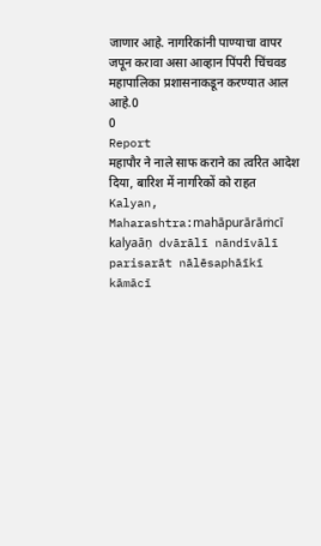जाणार आहे. नागरिकांनी पाण्याचा वापर जपून करावा असा आव्हान पिंपरी चिंचवड महापालिका प्रशासनाकडून करण्यात आल आहे.0
0
Report
महापौर ने नाले साफ कराने का त्वरित आदेश दिया, बारिश में नागरिकों को राहत
Kalyan, Maharashtra:mahāpurārāṁcī kalyaāṇ dvārālī nāndīvālī parisarāt nālēsaphāīkī kāmācī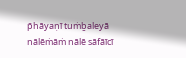p̄hāyaṇī tuṁḇaleyā nālēṁāṁ nālē sāfāīcī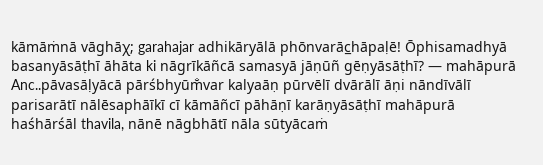kāmāṁnā vāghāχ; garahajar adhikāryālā phōnvarāc̲hāpaḷē! Ōphisamadhyā basanyāsāṭhī āhāta ki nāgrīkāñcā samasyā jāṇūñ gēṇyāsāṭhī? — mahāpurā Anc..pāvasāḷyācā pārśbhyūm̐var kalyaāṇ pūrvēlī dvārālī āṇi nāndīvālī parisarātī nālēsaphāīkī cī kāmāñcī pāhāṇī karāṇyāsāṭhī mahāpurā haśhārśāl thavila, nānē nāgbhātī nāla sūtyācaṁ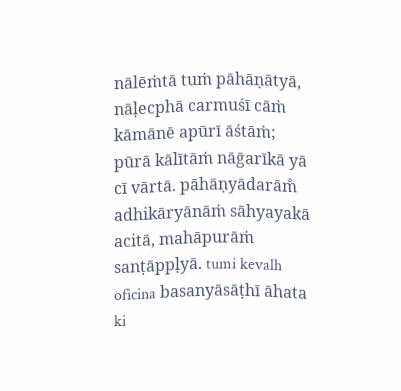nālēṁtā tuṁ pāhāṇātyā, nāḷecphā carmuśī cāṁ kāmānē apūrī āśtāṁ; pūrā kālītāṁ nāḡarīkā yā cī vārtā. pāhāṇyādarām̐ adhikāryānāṁ sāhyayakā acitā, mahāpurāṁ sanṭāppḷyā. tumi kevalh oficina basanyāsāṭhī āhata ki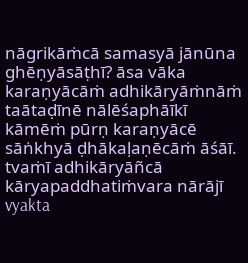nāgrikāṁcā samasyā jānūna ghēṇyāsāṭhī? āsa vāka karaṇyācāṁ adhikāryāṁnāṁ taātaḍīnē nālēśaphāīkī kāmēṁ pūrṇ karaṇyācē sāṅkhyā ḍhākaḷaṇēcāṁ āśāī. tvaṁī adhikāryāñcā kāryapaddhatiṁvara nārājī vyakta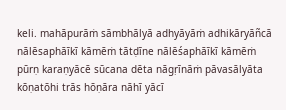keli. mahāpurāṁ sāmbhālyā adhyāyāṁ adhikāryāñcā nālēsaphāīkī kāmēṁ tātḍīne nālēśaphāīkī kāmēṁ pūrṇ karaṇyācē sūcana dēta nāgṛīnāṁ pāvasālyāta kōṇatōhi trās hōṇāra nāhī yācī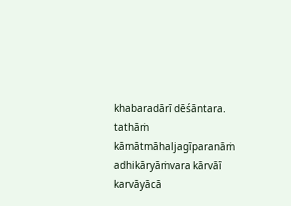khabaradārī dēśāntara. tathāṁ kāmātmāhaljagīparanāṁ adhikāryāṁvara kārvāī karvāyācā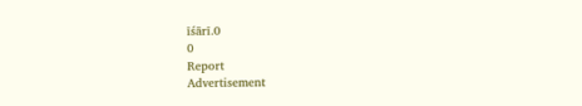īśārī.0
0
Report
Advertisement